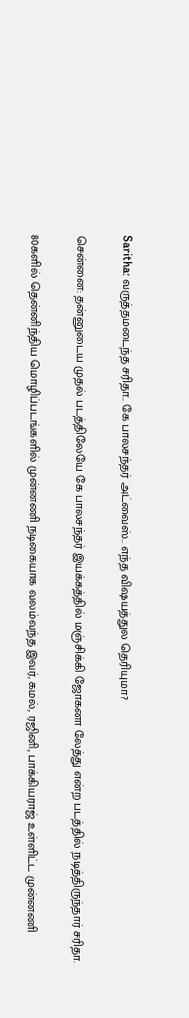Saritha: வருத்தமடைந்த சரிதா.. கே பாலசந்தர் அட்வைஸ்.. எந்த விஷயத்துல தெரியுமா?

சென்னை: தன்னுடைய முதல் படத்திலேயே கே பாலசந்தர் இயக்கத்தில் மஞ்சிக்கி ஜோகனா லேத்து என்ற படத்தில் நடித்திருந்தார் சரிதா.

80களில் தென்னிந்திய மொழிப்படங்களில் முன்னணி நடிகையாக வலம்வந்த இவர், கமல், ரஜினி, பாக்கியராஜ் உள்ளிட்ட முன்னணி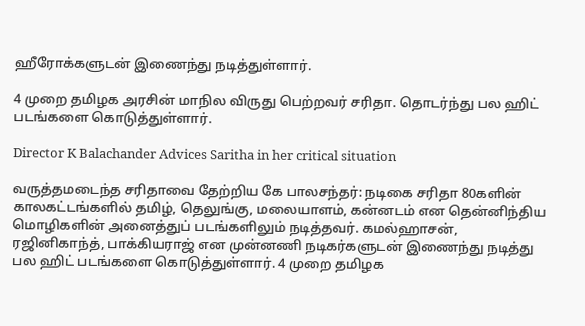ஹீரோக்களுடன் இணைந்து நடித்துள்ளார்.

4 முறை தமிழக அரசின் மாநில விருது பெற்றவர் சரிதா. தொடர்ந்து பல ஹிட் படங்களை கொடுத்துள்ளார்.

Director K Balachander Advices Saritha in her critical situation

வருத்தமடைந்த சரிதாவை தேற்றிய கே பாலசந்தர்: நடிகை சரிதா 80களின் காலகட்டங்களில் தமிழ், தெலுங்கு, மலையாளம், கன்னடம் என தென்னிந்திய மொழிகளின் அனைத்துப் படங்களிலும் நடித்தவர். கமல்ஹாசன், ரஜினிகாந்த், பாக்கியராஜ் என முன்னணி நடிகர்களுடன் இணைந்து நடித்து பல ஹிட் படங்களை கொடுத்துள்ளார். 4 முறை தமிழக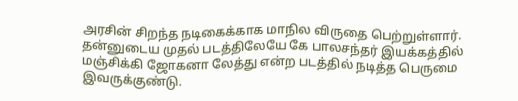அரசின் சிறந்த நடிகைக்காக மாநில விருதை பெற்றுள்ளார். தன்னுடைய முதல் படத்திலேயே கே பாலசந்தர் இயக்கத்தில் மஞ்சிக்கி ஜோகனா லேத்து என்ற படத்தில் நடித்த பெருமை இவருக்குண்டு.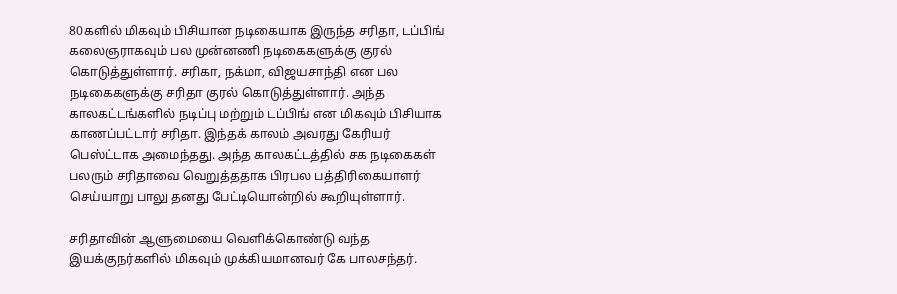80களில் மிகவும் பிசியான நடிகையாக இருந்த சரிதா, டப்பிங் கலைஞராகவும் பல முன்னணி நடிகைகளுக்கு குரல் கொடுத்துள்ளார். சரிகா, நக்மா, விஜயசாந்தி என பல நடிகைகளுக்கு சரிதா குரல் கொடுத்துள்ளார். அந்த காலகட்டங்களில் நடிப்பு மற்றும் டப்பிங் என மிகவும் பிசியாக காணப்பட்டார் சரிதா. இந்தக் காலம் அவரது கேரியர் பெஸ்ட்டாக அமைந்தது. அந்த காலகட்டத்தில் சக நடிகைகள் பலரும் சரிதாவை வெறுத்ததாக பிரபல பத்திரிகையாளர் செய்யாறு பாலு தனது பேட்டியொன்றில் கூறியுள்ளார்.

சரிதாவின் ஆளுமையை வெளிக்கொண்டு வந்த இயக்குநர்களில் மிகவும் முக்கியமானவர் கே பாலசந்தர்.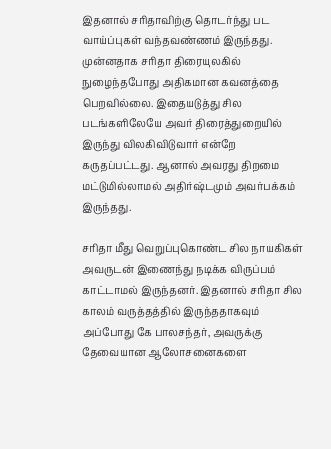இதனால் சரிதாவிற்கு தொடர்ந்து பட வாய்ப்புகள் வந்தவண்ணம் இருந்தது. முன்னதாக சரிதா திரையுலகில் நுழைந்தபோது அதிகமான கவனத்தை பெறவில்லை. இதையடுத்து சில படங்களிலேயே அவர் திரைத்துறையில் இருந்து விலகிவிடுவார் என்றே கருதப்பட்டது. ஆனால் அவரது திறமை மட்டுமில்லாமல் அதிர்ஷ்டமும் அவர்பக்கம் இருந்தது.

சரிதா மீது வெறுப்புகொண்ட சில நாயகிகள் அவருடன் இணைந்து நடிக்க விருப்பம் காட்டாமல் இருந்தனர். இதனால் சரிதா சில காலம் வருத்தத்தில் இருந்ததாகவும் அப்போது கே பாலசந்தர், அவருக்கு தேவையான ஆலோசனைகளை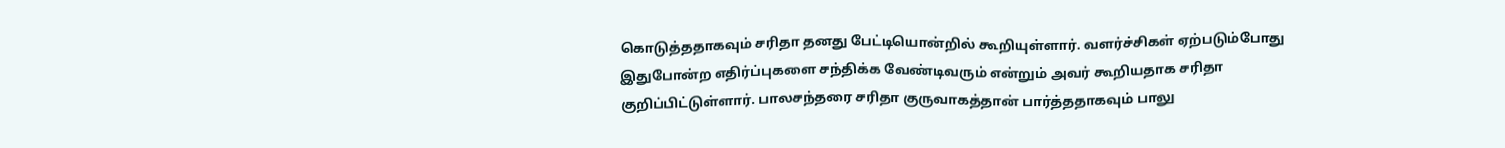கொடுத்ததாகவும் சரிதா தனது பேட்டியொன்றில் கூறியுள்ளார். வளர்ச்சிகள் ஏற்படும்போது இதுபோன்ற எதிர்ப்புகளை சந்திக்க வேண்டிவரும் என்றும் அவர் கூறியதாக சரிதா குறிப்பிட்டுள்ளார். பாலசந்தரை சரிதா குருவாகத்தான் பார்த்ததாகவும் பாலு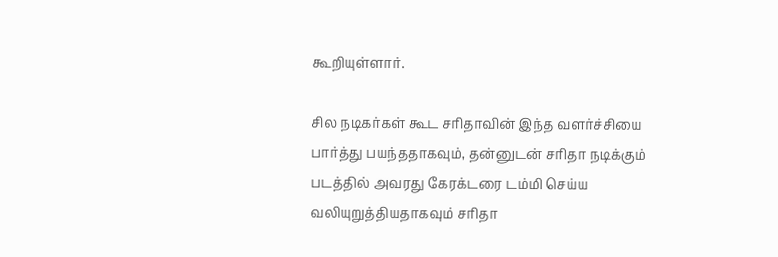கூறியுள்ளார்.

சில நடிகர்கள் கூட சரிதாவின் இந்த வளர்ச்சியை பார்த்து பயந்ததாகவும், தன்னுடன் சரிதா நடிக்கும் படத்தில் அவரது கேரக்டரை டம்மி செய்ய வலியுறுத்தியதாகவும் சரிதா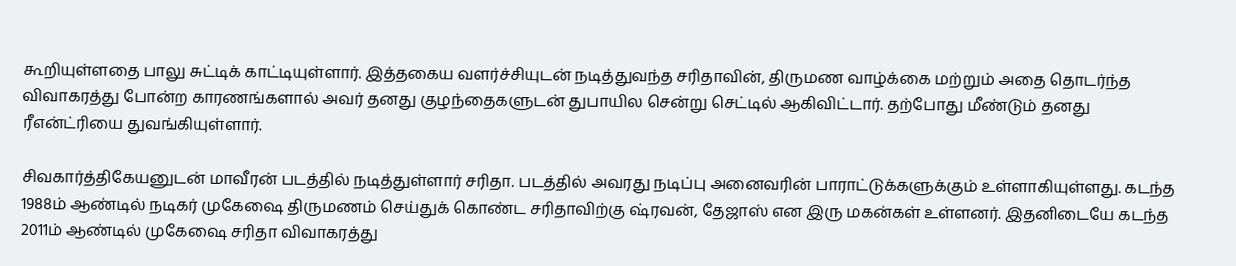கூறியுள்ளதை பாலு சுட்டிக் காட்டியுள்ளார். இத்தகைய வளர்ச்சியுடன் நடித்துவந்த சரிதாவின், திருமண வாழ்க்கை மற்றும் அதை தொடர்ந்த விவாகரத்து போன்ற காரணங்களால் அவர் தனது குழந்தைகளுடன் துபாயில சென்று செட்டில் ஆகிவிட்டார். தற்போது மீண்டும் தனது ரீஎன்ட்ரியை துவங்கியுள்ளார்.

சிவகார்த்திகேயனுடன் மாவீரன் படத்தில் நடித்துள்ளார் சரிதா. படத்தில் அவரது நடிப்பு அனைவரின் பாராட்டுக்களுக்கும் உள்ளாகியுள்ளது. கடந்த 1988ம் ஆண்டில் நடிகர் முகேஷை திருமணம் செய்துக் கொண்ட சரிதாவிற்கு ஷ்ரவன், தேஜாஸ் என இரு மகன்கள் உள்ளனர். இதனிடையே கடந்த 2011ம் ஆண்டில் முகேஷை சரிதா விவாகரத்து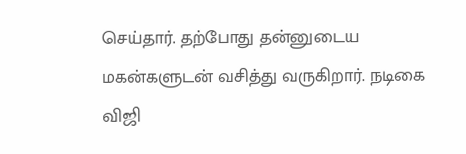செய்தார். தற்போது தன்னுடைய மகன்களுடன் வசித்து வருகிறார். நடிகை விஜி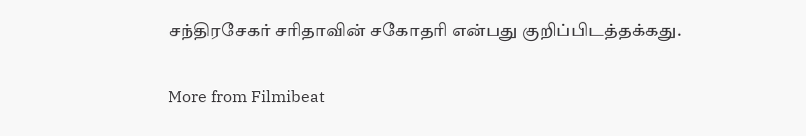சந்திரசேகர் சரிதாவின் சகோதரி என்பது குறிப்பிடத்தக்கது.

More from Filmibeat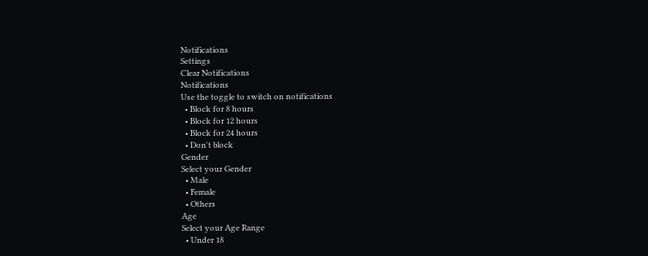Notifications
Settings
Clear Notifications
Notifications
Use the toggle to switch on notifications
  • Block for 8 hours
  • Block for 12 hours
  • Block for 24 hours
  • Don't block
Gender
Select your Gender
  • Male
  • Female
  • Others
Age
Select your Age Range
  • Under 18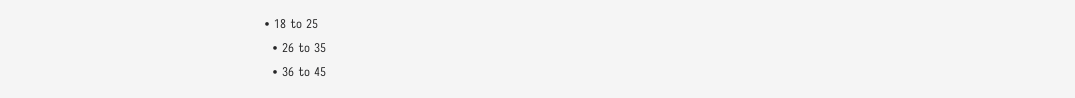• 18 to 25
  • 26 to 35
  • 36 to 45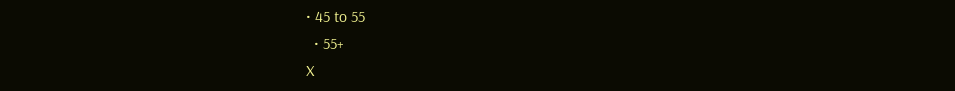• 45 to 55
  • 55+
X